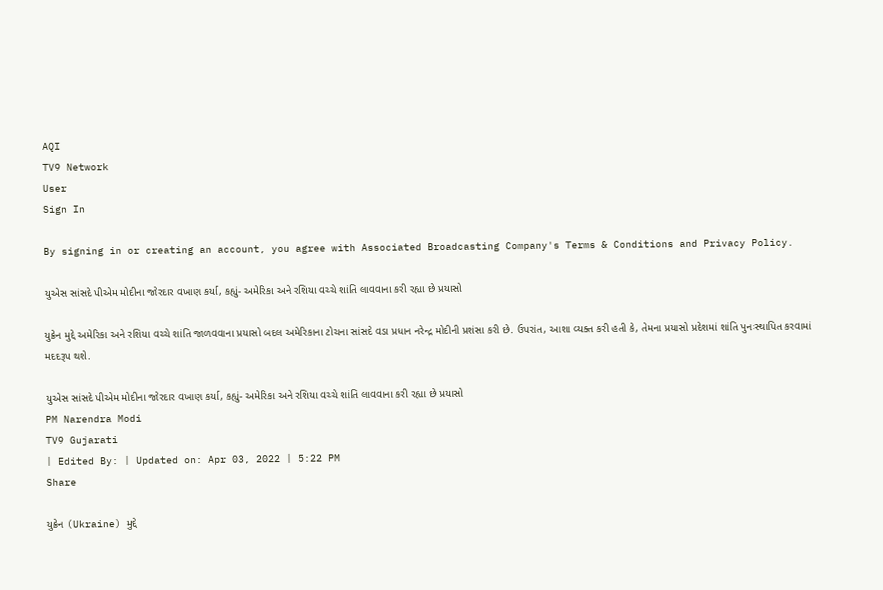AQI
TV9 Network
User
Sign In

By signing in or creating an account, you agree with Associated Broadcasting Company's Terms & Conditions and Privacy Policy.

યુએસ સાંસદે પીએમ મોદીના જોરદાર વખાણ કર્યા, કહ્યું- અમેરિકા અને રશિયા વચ્ચે શાંતિ લાવવાના કરી રહ્યા છે પ્રયાસો

યુક્રેન મુદ્દે અમેરિકા અને રશિયા વચ્ચે શાંતિ જાળવવાના પ્રયાસો બદલ અમેરિકાના ટોચના સાંસદે વડા પ્રધાન નરેન્દ્ર મોદીની પ્રશંસા કરી છે. ઉપરાંત, આશા વ્યક્ત કરી હતી કે, તેમના પ્રયાસો પ્રદેશમાં શાંતિ પુનઃસ્થાપિત કરવામાં મદદરૂપ થશે.

યુએસ સાંસદે પીએમ મોદીના જોરદાર વખાણ કર્યા, કહ્યું- અમેરિકા અને રશિયા વચ્ચે શાંતિ લાવવાના કરી રહ્યા છે પ્રયાસો
PM Narendra Modi
TV9 Gujarati
| Edited By: | Updated on: Apr 03, 2022 | 5:22 PM
Share

યુક્રેન (Ukraine) મુદ્દે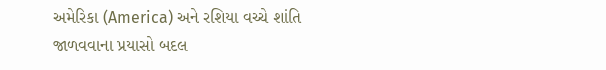અમેરિકા (America) અને રશિયા વચ્ચે શાંતિ જાળવવાના પ્રયાસો બદલ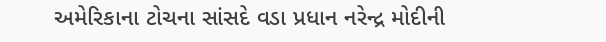અમેરિકાના ટોચના સાંસદે વડા પ્રધાન નરેન્દ્ર મોદીની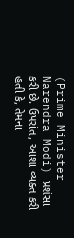(Prime Minister Narendra Modi) પ્રશંસા કરી છે. ઉપરાંત, આશા વ્યક્ત કરી હતી કે, તેમના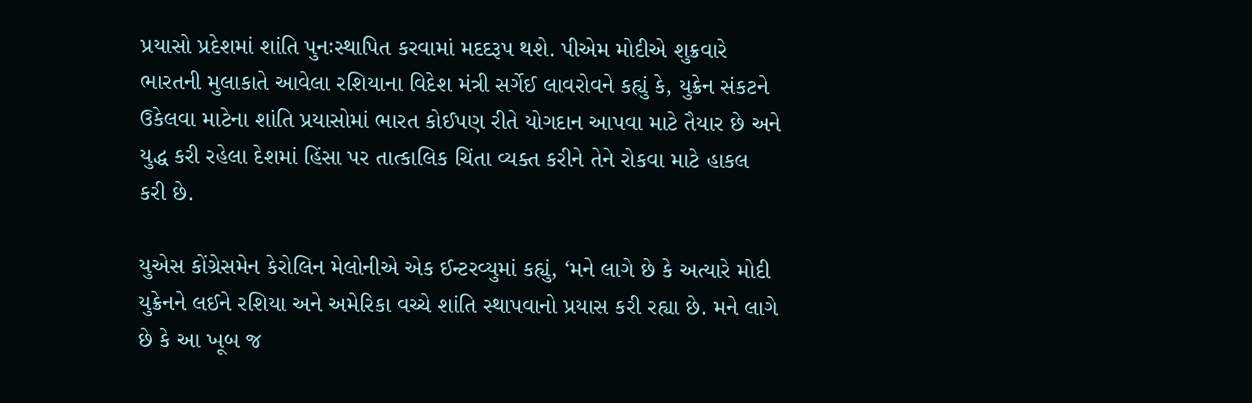પ્રયાસો પ્રદેશમાં શાંતિ પુનઃસ્થાપિત કરવામાં મદદરૂપ થશે. પીએમ મોદીએ શુક્રવારે ભારતની મુલાકાતે આવેલા રશિયાના વિદેશ મંત્રી સર્ગેઈ લાવરોવને કહ્યું કે, યુક્રેન સંકટને ઉકેલવા માટેના શાંતિ પ્રયાસોમાં ભારત કોઈપણ રીતે યોગદાન આપવા માટે તૈયાર છે અને યુદ્ધ કરી રહેલા દેશમાં હિંસા પર તાત્કાલિક ચિંતા વ્યક્ત કરીને તેને રોકવા માટે હાકલ કરી છે.

યુએસ કોંગ્રેસમેન કેરોલિન મેલોનીએ એક ઈન્ટરવ્યુમાં કહ્યું, ‘મને લાગે છે કે અત્યારે મોદી યુક્રેનને લઈને રશિયા અને અમેરિકા વચ્ચે શાંતિ સ્થાપવાનો પ્રયાસ કરી રહ્યા છે. મને લાગે છે કે આ ખૂબ જ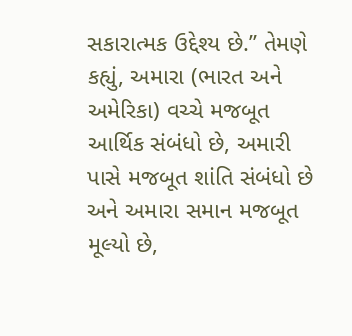સકારાત્મક ઉદ્દેશ્ય છે.” તેમણે કહ્યું, અમારા (ભારત અને અમેરિકા) વચ્ચે મજબૂત આર્થિક સંબંધો છે, અમારી પાસે મજબૂત શાંતિ સંબંધો છે અને અમારા સમાન મજબૂત મૂલ્યો છે,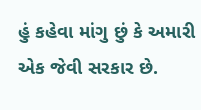હું કહેવા માંગુ છું કે અમારી એક જેવી સરકાર છે.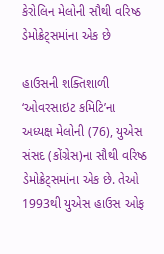કેરોલિન મેલોની સૌથી વરિષ્ઠ ડેમોક્રેટ્સમાંના એક છે

હાઉસની શક્તિશાળી ‘ઓવરસાઇટ કમિટિ’ના અધ્યક્ષ મેલોની (76), યુએસ સંસદ (કોંગ્રેસ)ના સૌથી વરિષ્ઠ ડેમોક્રેટ્સમાંના એક છે. તેઓ 1993થી યુએસ હાઉસ ઓફ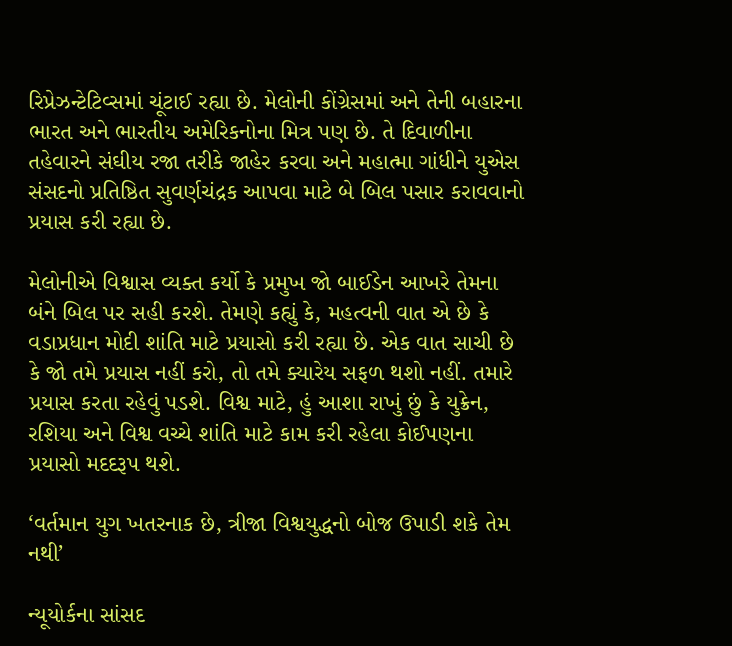રિપ્રેઝન્ટેટિવ્સમાં ચૂંટાઈ રહ્યા છે. મેલોની કોંગ્રેસમાં અને તેની બહારના ભારત અને ભારતીય અમેરિકનોના મિત્ર પણ છે. તે દિવાળીના તહેવારને સંઘીય રજા તરીકે જાહેર કરવા અને મહાત્મા ગાંધીને યુએસ સંસદનો પ્રતિષ્ઠિત સુવર્ણચંદ્રક આપવા માટે બે બિલ પસાર કરાવવાનો પ્રયાસ કરી રહ્યા છે.

મેલોનીએ વિશ્વાસ વ્યક્ત કર્યો કે પ્રમુખ જો બાઈડેન આખરે તેમના બંને બિલ પર સહી કરશે. તેમણે કહ્યું કે, મહત્વની વાત એ છે કે વડાપ્રધાન મોદી શાંતિ માટે પ્રયાસો કરી રહ્યા છે. એક વાત સાચી છે કે જો તમે પ્રયાસ નહીં કરો, તો તમે ક્યારેય સફળ થશો નહીં. તમારે પ્રયાસ કરતા રહેવું પડશે. વિશ્વ માટે, હું આશા રાખું છું કે યુક્રેન, રશિયા અને વિશ્વ વચ્ચે શાંતિ માટે કામ કરી રહેલા કોઈપણના પ્રયાસો મદદરૂપ થશે.

‘વર્તમાન યુગ ખતરનાક છે, ત્રીજા વિશ્વયુદ્ધનો બોજ ઉપાડી શકે તેમ નથી’

ન્યૂયોર્કના સાંસદ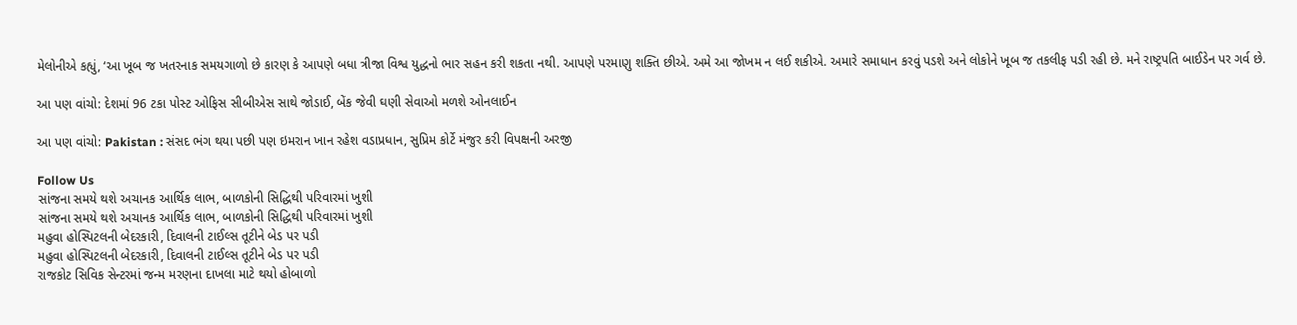મેલોનીએ કહ્યું, ‘આ ખૂબ જ ખતરનાક સમયગાળો છે કારણ કે આપણે બધા ત્રીજા વિશ્વ યુદ્ધનો ભાર સહન કરી શકતા નથી. આપણે પરમાણુ શક્તિ છીએ. અમે આ જોખમ ન લઈ શકીએ. અમારે સમાધાન કરવું પડશે અને લોકોને ખૂબ જ તકલીફ પડી રહી છે. મને રાષ્ટ્રપતિ બાઈડેન પર ગર્વ છે.

આ પણ વાંચો: દેશમાં 96 ટકા પોસ્ટ ઓફિસ સીબીએસ સાથે જોડાઈ, બેંક જેવી ઘણી સેવાઓ મળશે ઓનલાઈન

આ પણ વાંચો: Pakistan : સંસદ ભંગ થયા પછી પણ ઇમરાન ખાન રહેશ વડાપ્રધાન, સુપ્રિમ કોર્ટે મંજુર કરી વિપક્ષની અરજી

Follow Us
સાંજના સમયે થશે અચાનક આર્થિક લાભ, બાળકોની સિદ્ધિથી પરિવારમાં ખુશી
સાંજના સમયે થશે અચાનક આર્થિક લાભ, બાળકોની સિદ્ધિથી પરિવારમાં ખુશી
મહુવા હોસ્પિટલની બેદરકારી, દિવાલની ટાઈલ્સ તૂટીને બેડ પર પડી
મહુવા હોસ્પિટલની બેદરકારી, દિવાલની ટાઈલ્સ તૂટીને બેડ પર પડી
રાજકોટ સિવિક સેન્ટરમાં જન્મ મરણના દાખલા માટે થયો હોબાળો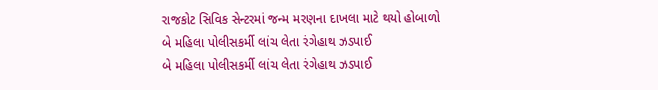રાજકોટ સિવિક સેન્ટરમાં જન્મ મરણના દાખલા માટે થયો હોબાળો
બે મહિલા પોલીસકર્મી લાંચ લેતા રંગેહાથ ઝડપાઈ
બે મહિલા પોલીસકર્મી લાંચ લેતા રંગેહાથ ઝડપાઈ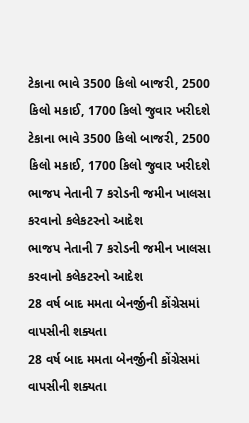ટેકાના ભાવે 3500 કિલો બાજરી, 2500 કિલો મકાઈ, 1700 કિલો જુવાર ખરીદશે
ટેકાના ભાવે 3500 કિલો બાજરી, 2500 કિલો મકાઈ, 1700 કિલો જુવાર ખરીદશે
ભાજપ નેતાની 7 કરોડની જમીન ખાલસા કરવાનો કલેકટરનો આદેશ
ભાજપ નેતાની 7 કરોડની જમીન ખાલસા કરવાનો કલેકટરનો આદેશ
28 વર્ષ બાદ મમતા બેનર્જીની કોંગ્રેસમાં વાપસીની શક્યતા
28 વર્ષ બાદ મમતા બેનર્જીની કોંગ્રેસમાં વાપસીની શક્યતા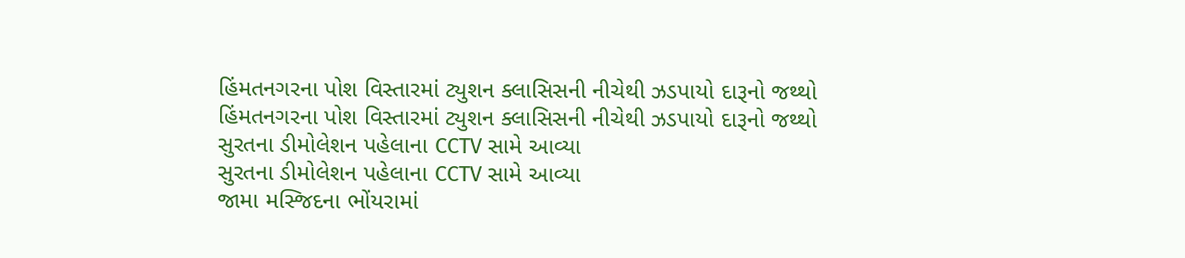હિંમતનગરના પોશ વિસ્તારમાં ટ્યુશન ક્લાસિસની નીચેથી ઝડપાયો દારૂનો જથ્થો
હિંમતનગરના પોશ વિસ્તારમાં ટ્યુશન ક્લાસિસની નીચેથી ઝડપાયો દારૂનો જથ્થો
સુરતના ડીમોલેશન પહેલાના CCTV સામે આવ્યા
સુરતના ડીમોલેશન પહેલાના CCTV સામે આવ્યા
જામા મસ્જિદના ભોંયરામાં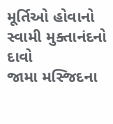મૂર્તિઓ હોવાનો સ્વામી મુક્તાનંદનો દાવો
જામા મસ્જિદના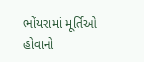ભોંયરામાં મૂર્તિઓ હોવાનો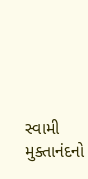સ્વામી મુક્તાનંદનો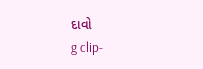દાવો
g clip-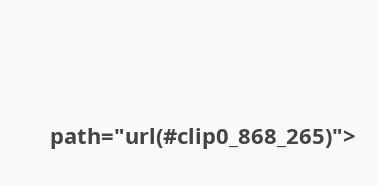path="url(#clip0_868_265)">